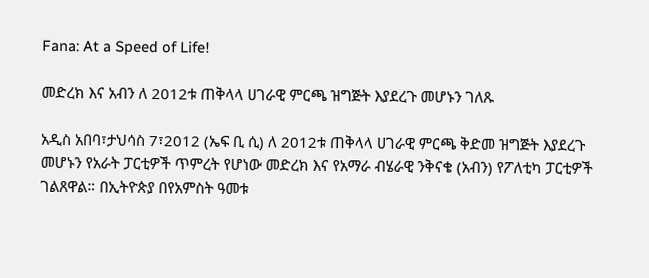Fana: At a Speed of Life!

መድረክ እና አብን ለ 2012ቱ ጠቅላላ ሀገራዊ ምርጫ ዝግጅት እያደረጉ መሆኑን ገለጹ

አዲስ አበባ፣ታህሳስ 7፣2012 (ኤፍ ቢ ሲ) ለ 2012ቱ ጠቅላላ ሀገራዊ ምርጫ ቅድመ ዝግጅት እያደረጉ መሆኑን የአራት ፓርቲዎች ጥምረት የሆነው መድረክ እና የአማራ ብሄራዊ ንቅናቄ (አብን) የፖለቲካ ፓርቲዎች ገልጸዋል። በኢትዮጵያ በየአምስት ዓመቱ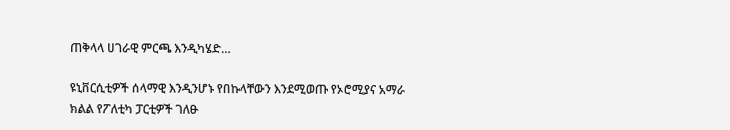ጠቅላላ ሀገራዊ ምርጫ እንዲካሄድ…

ዩኒቨርሲቲዎች ሰላማዊ እንዲንሆኑ የበኩላቸውን እንደሚወጡ የኦሮሚያና አማራ ክልል የፖለቲካ ፓርቲዎች ገለፁ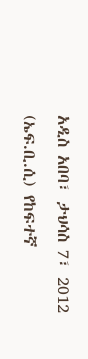አዲስ አበባ፣ ታህሳስ 7፣ 2012 (ኤፍ.ቢ.ሲ) የከፍተኛ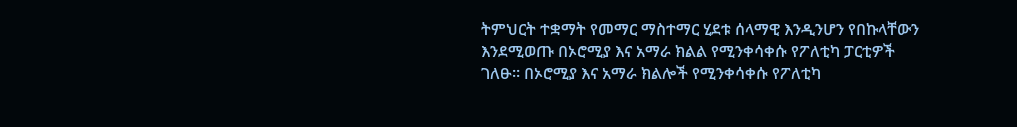ትምህርት ተቋማት የመማር ማስተማር ሂደቱ ሰላማዊ እንዲንሆን የበኩላቸውን እንደሚወጡ በኦሮሚያ እና አማራ ክልል የሚንቀሳቀሱ የፖለቲካ ፓርቲዎች ገለፁ። በኦሮሚያ እና አማራ ክልሎች የሚንቀሳቀሱ የፖለቲካ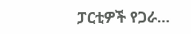ፓርቲዎች የጋራ…